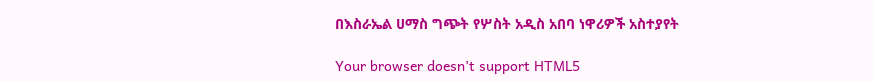በእስራኤል ሀማስ ግጭት የሦስት አዲስ አበባ ነዋሪዎች አስተያየት

Your browser doesn’t support HTML5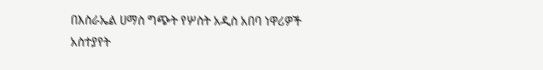በእስራኤል ሀማስ ግጭት የሦስት አዲስ አበባ ነዋሪዎች አስተያየት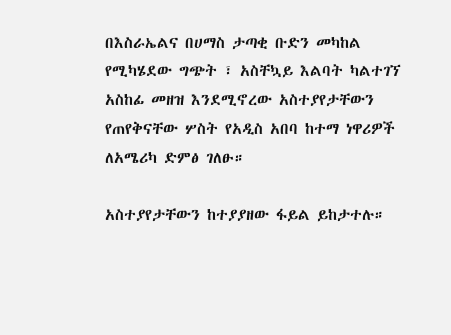በእስራኤልና በሀማስ ታጣቂ ቡድን መካከል የሚካሄደው ግጭት ፣ አስቸኳይ እልባት ካልተገኘ አስከፊ መዘዝ እንደሚኖረው አስተያየታቸውን የጠየቅናቸው ሦስት የአዲስ አበባ ከተማ ነዋሪዎች ለአሜሪካ ድምፅ ገለፁ።

አስተያየታቸውን ከተያያዘው ፋይል ይከታተሉ።